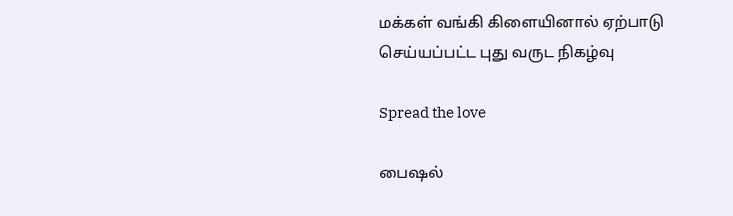மக்கள் வங்கி கிளையினால் ஏற்பாடு செய்யப்பட்ட புது வருட நிகழ்வு

Spread the love

பைஷல்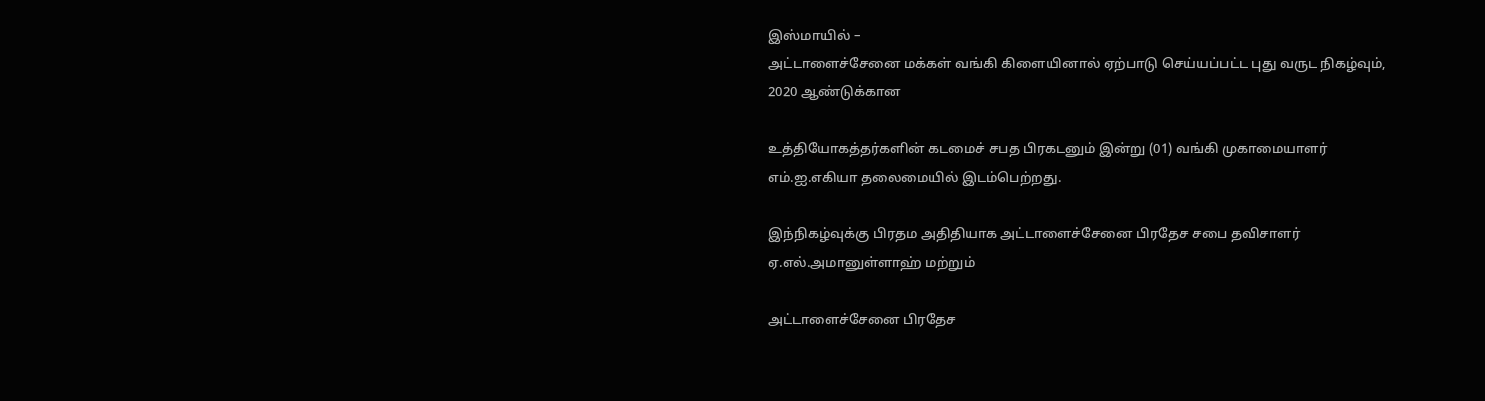இஸ்மாயில் –
அட்டாளைச்சேனை மக்கள் வங்கி கிளையினால் ஏற்பாடு செய்யப்பட்ட புது வருட நிகழ்வும், 2020 ஆண்டுக்கான

உத்தியோகத்தர்களின் கடமைச் சபத பிரகடனும் இன்று (01) வங்கி முகாமையாளர் எம்.ஐ.எகியா தலைமையில் இடம்பெற்றது.

இந்நிகழ்வுக்கு பிரதம அதிதியாக அட்டாளைச்சேனை பிரதேச சபை தவிசாளர் ஏ.எல்.அமானுள்ளாஹ் மற்றும்

அட்டாளைச்சேனை பிரதேச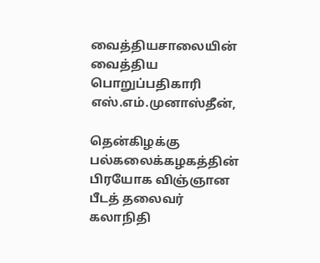வைத்தியசாலையின் வைத்திய பொறுப்பதிகாரி எஸ்.எம்.முனாஸ்தீன்,

தென்கிழக்கு பல்கலைக்கழகத்தின் பிரயோக விஞ்ஞான பீடத் தலைவர் கலாநிதி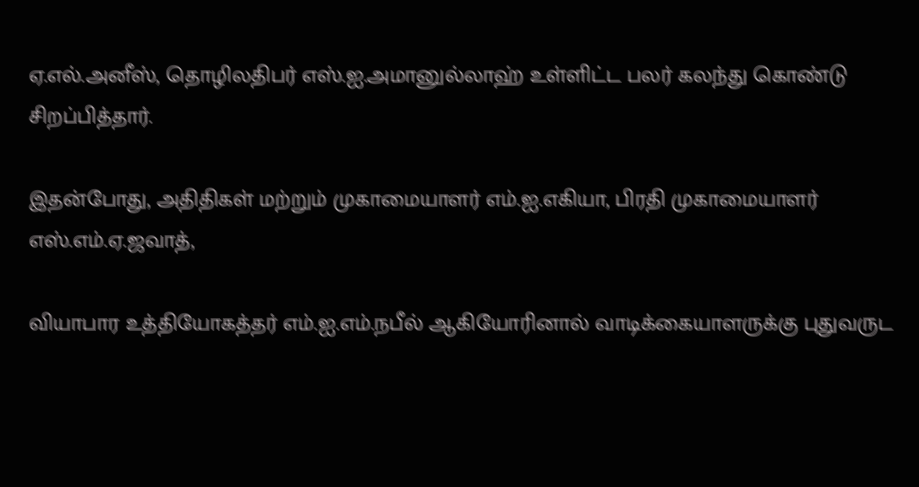ஏ.எல்.அனீஸ், தொழிலதிபர் எஸ்.ஐ.அமானுல்லாஹ் உள்ளிட்ட பலர் கலந்து கொண்டு சிறப்பித்தார்.

இதன்போது, அதிதிகள் மற்றும் முகாமையாளர் எம்.ஐ.எகியா, பிரதி முகாமையாளர் எஸ்.எம்.ஏ.ஜவாத்,

வியாபார உத்தியோகத்தர் எம்.ஐ.எம்.நபீல் ஆகியோரினால் வாடிக்கையாளருக்கு புதுவருட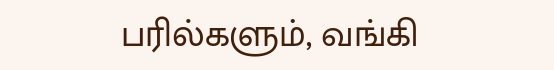பரில்களும், வங்கி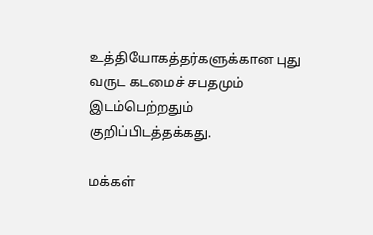உத்தியோகத்தர்களுக்கான புது வருட கடமைச் சபதமும் இடம்பெற்றதும் குறிப்பிடத்தக்கது.

மக்கள்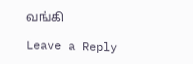வங்கி

Leave a Reply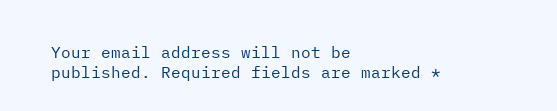Your email address will not be published. Required fields are marked *